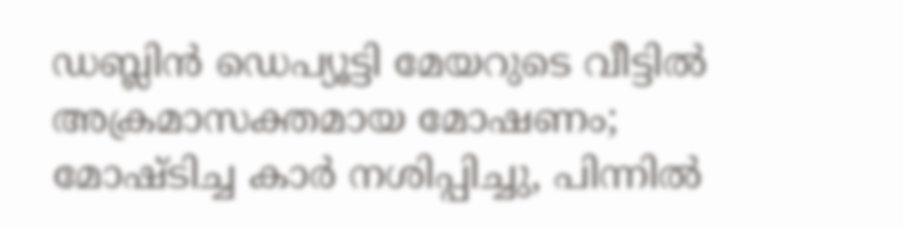ഡബ്ലിൻ ഡെപ്യൂട്ടി മേയറുടെ വീട്ടിൽ അക്രമാസക്തമായ മോഷണം; മോഷ്ടിച്ച കാർ നശിപ്പിച്ചു, പിന്നിൽ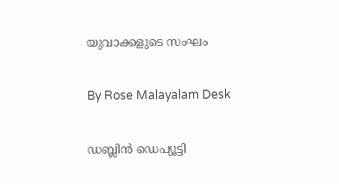യുവാക്കളുടെ സംഘം

By Rose Malayalam Desk

ഡബ്ലിന്‍ ഡെപ്യൂട്ടി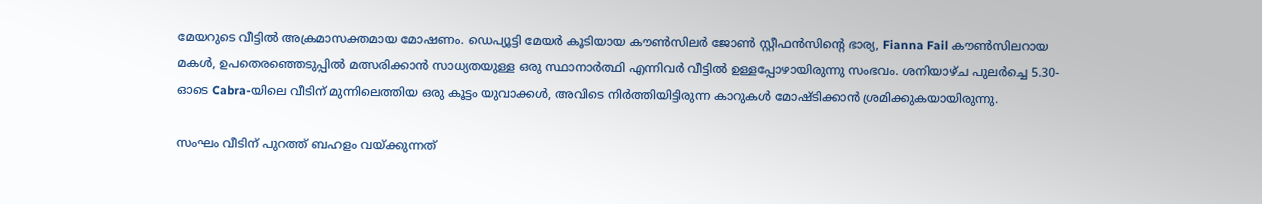മേയറുടെ വീട്ടില്‍ അക്രമാസക്തമായ മോഷണം. ഡെപ്യൂട്ടി മേയര്‍ കൂടിയായ കൗണ്‍സിലര്‍ ജോണ്‍ സ്റ്റീഫന്‍സിന്റെ ഭാര്യ, Fianna Fail കൗണ്‍സിലറായ മകള്‍, ഉപതെരഞ്ഞെടുപ്പില്‍ മത്സരിക്കാന്‍ സാധ്യതയുള്ള ഒരു സ്ഥാനാര്‍ത്ഥി എന്നിവര്‍ വീട്ടില്‍ ഉള്ളപ്പോഴായിരുന്നു സംഭവം. ശനിയാഴ്ച പുലര്‍ച്ചെ 5.30-ഓടെ Cabra-യിലെ വീടിന് മുന്നിലെത്തിയ ഒരു കൂട്ടം യുവാക്കള്‍, അവിടെ നിര്‍ത്തിയിട്ടിരുന്ന കാറുകള്‍ മോഷ്ടിക്കാന്‍ ശ്രമിക്കുകയായിരുന്നു.

സംഘം വീടിന് പുറത്ത് ബഹളം വയ്ക്കുന്നത്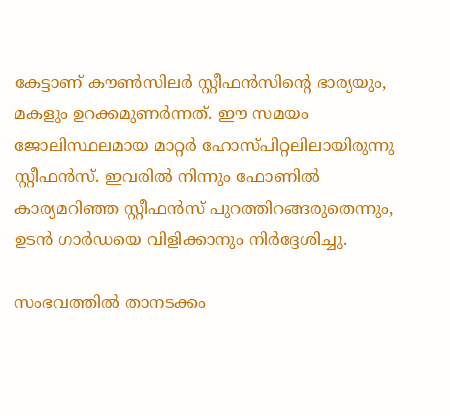കേട്ടാണ് കൗണ്‍സിലര്‍ സ്റ്റീഫന്‍സിന്റെ ഭാര്യയും, മകളും ഉറക്കമുണര്‍ന്നത്. ഈ സമയം ജോലിസ്ഥലമായ മാറ്റര്‍ ഹോസ്പിറ്റലിലായിരുന്നു സ്റ്റീഫന്‍സ്. ഇവരില്‍ നിന്നും ഫോണില്‍ കാര്യമറിഞ്ഞ സ്റ്റീഫന്‍സ് പുറത്തിറങ്ങരുതെന്നും, ഉടന്‍ ഗാര്‍ഡയെ വിളിക്കാനും നിര്‍ദ്ദേശിച്ചു.

സംഭവത്തില്‍ താനടക്കം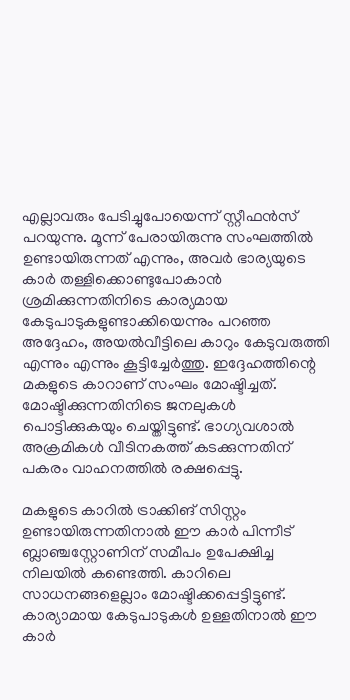എല്ലാവരും പേടിച്ചുപോയെന്ന് സ്റ്റീഫന്‍സ് പറയുന്നു. മൂന്ന് പേരായിരുന്നു സംഘത്തില്‍ ഉണ്ടായിരുന്നത് എന്നും, അവര്‍ ഭാര്യയുടെ കാര്‍ തള്ളിക്കൊണ്ടുപോകാന്‍ ശ്രമിക്കുന്നതിനിടെ കാര്യമായ കേടുപാടുകളുണ്ടാക്കിയെന്നും പറഞ്ഞ അദ്ദേഹം, അയല്‍വീട്ടിലെ കാറും കേടുവരുത്തി എന്നും എന്നും കൂട്ടിച്ചേര്‍ത്തു. ഇദ്ദേഹത്തിന്റെ മകളുടെ കാറാണ് സംഘം മോഷ്ടിച്ചത്. മോഷ്ടിക്കുന്നതിനിടെ ജനലുകള്‍ പൊട്ടിക്കുകയും ചെയ്തിട്ടുണ്ട്. ഭാഗ്യവശാല്‍ അക്രമികള്‍ വീടിനകത്ത് കടക്കുന്നതിന് പകരം വാഹനത്തില്‍ രക്ഷപ്പെട്ടു.

മകളുടെ കാറില്‍ ട്രാക്കിങ് സിസ്റ്റം ഉണ്ടായിരുന്നതിനാല്‍ ഈ കാര്‍ പിന്നീട് ബ്ലാഞ്ചസ്റ്റോണിന് സമീപം ഉപേക്ഷിച്ച നിലയില്‍ കണ്ടെത്തി. കാറിലെ സാധനങ്ങളെല്ലാം മോഷ്ടിക്കപ്പെട്ടിട്ടുണ്ട്. കാര്യാമായ കേടുപാടുകള്‍ ഉള്ളതിനാല്‍ ഈ കാര്‍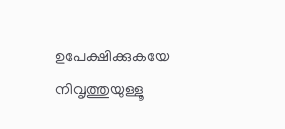ഉപേക്ഷിക്കുകയേ നിവൃത്തുയുള്ളൂ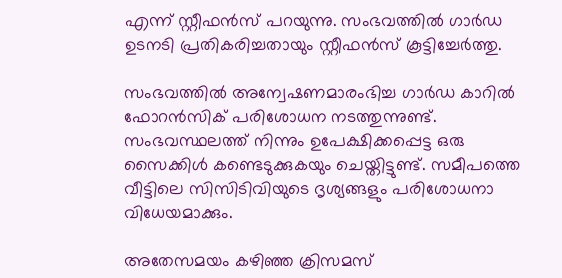എന്ന് സ്റ്റീഫന്‍സ് പറയുന്നു. സംഭവത്തില്‍ ഗാര്‍ഡ ഉടനടി പ്രതികരിച്ചതായും സ്റ്റീഫന്‍സ് കൂട്ടിച്ചേര്‍ത്തു.

സംഭവത്തില്‍ അന്വേഷണമാരംഭിച്ച ഗാര്‍ഡ കാറില്‍ ഫോറന്‍സിക് പരിശോധന നടത്തുന്നുണ്ട്. സംഭവസ്ഥലത്ത് നിന്നും ഉപേക്ഷിക്കപ്പെട്ട ഒരു സൈക്കിള്‍ കണ്ടെടുക്കുകയും ചെയ്തിട്ടുണ്ട്. സമീപത്തെ വീട്ടിലെ സിസിടിവിയുടെ ദൃശ്യങ്ങളും പരിശോധനാ വിധേയമാക്കും.

അതേസമയം കഴിഞ്ഞ ക്രിസമസ്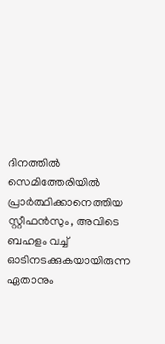ദിനത്തില്‍ സെമിത്തേരിയില്‍ പ്രാര്‍ത്ഥിക്കാനെത്തിയ സ്റ്റീഫന്‍സും, അവിടെ ബഹളം വച്ച് ഓടിനടക്കുകയായിരുന്ന ഏതാനും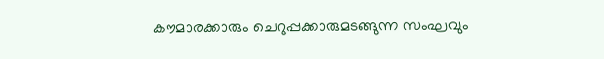കൗമാരക്കാരും ചെറുപ്പക്കാരുമടങ്ങുന്ന സംഘവും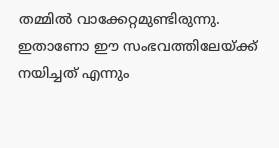തമ്മില്‍ വാക്കേറ്റമുണ്ടിരുന്നു. ഇതാണോ ഈ സംഭവത്തിലേയ്ക്ക് നയിച്ചത് എന്നും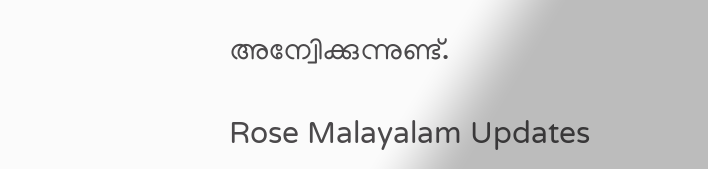അന്വേിക്കുന്നുണ്ട്.

Rose Malayalam Updates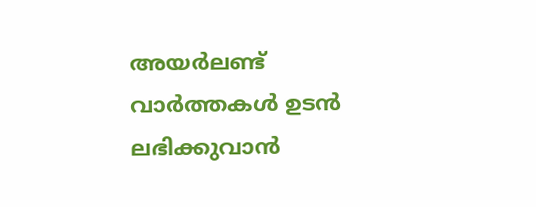അയർലണ്ട് വാർത്തകൾ ഉടൻ ലഭിക്കുവാൻ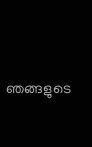ഞങ്ങളുടെ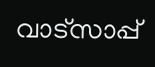വാട്സാപ്പ്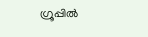ഗ്രൂപ്പിൽ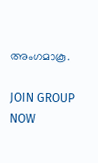അംഗമാകൂ.

JOIN GROUP NOW